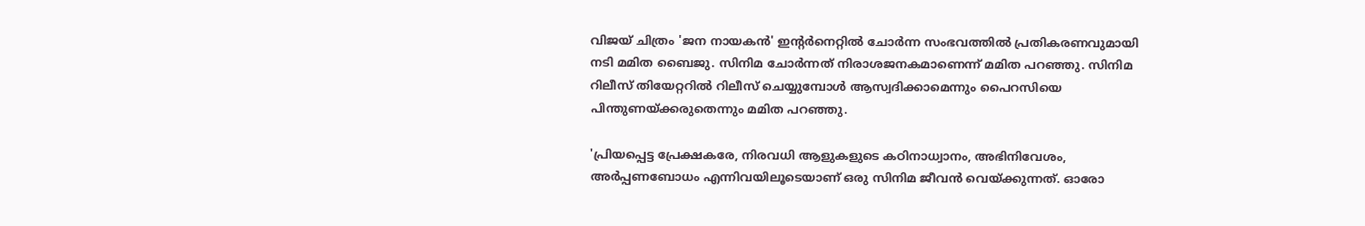വിജയ് ചിത്രം 'ജന നായകന്‍' ഇന്‍റര്‍നെറ്റില്‍ ചോര്‍ന്ന സംഭവത്തില്‍ പ്രതികരണവുമായി നടി മമിത ബൈജു. സിനിമ ചോര്‍ന്നത് നിരാശജനകമാണെന്ന് മമിത പറഞ്ഞു. സിനിമ റിലീസ് തിയേറ്ററില്‍ റിലീസ് ചെയ്യുമ്പോള്‍ ആസ്വദിക്കാമെന്നും പൈറസിയെ പിന്തുണയ്ക്കരുതെന്നും മമിത പറഞ്ഞു.

'പ്രിയപ്പെട്ട പ്രേക്ഷകരേ, നിരവധി ആളുകളുടെ കഠിനാധ്വാനം, അഭിനിവേശം, അർപ്പണബോധം എന്നിവയിലൂടെയാണ് ഒരു സിനിമ ജീവൻ വെയ്ക്കുന്നത്. ഓരോ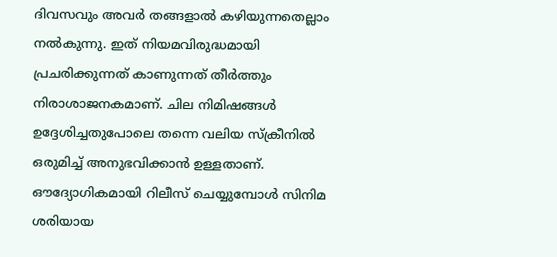ദിവസവും അവർ തങ്ങളാൽ കഴിയുന്നതെല്ലാം നൽകുന്നു. ഇത് നിയമവിരുദ്ധമായി പ്രചരിക്കുന്നത് കാണുന്നത് തീർത്തും നിരാശാജനകമാണ്. ചില നിമിഷങ്ങൾ ഉദ്ദേശിച്ചതുപോലെ തന്നെ വലിയ സ്ക്രീനിൽ ഒരുമിച്ച് അനുഭവിക്കാൻ ഉള്ളതാണ്. ഔദ്യോഗികമായി റിലീസ് ചെയ്യുമ്പോൾ സിനിമ ശരിയായ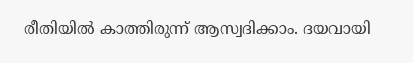രീതിയിൽ കാത്തിരുന്ന് ആസ്വദിക്കാം. ദയവായി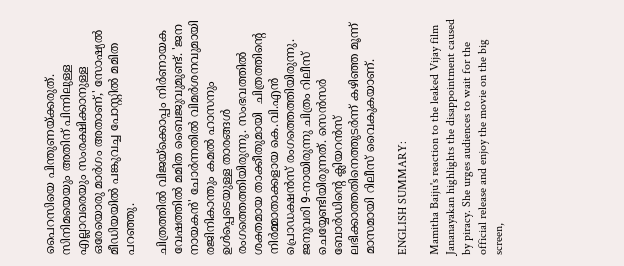പൈറസിയെ പിന്തുണയ്ക്കരുത്. സിനിമയെയും അതിന് പിന്നിലുള്ള എല്ലാവരെയും സംരക്ഷിക്കാനുള്ള ഒരേയൊരു മാർഗം അതാണ്,' സോഷ്യല്‍ മീഡിയയില്‍ പങ്കുവച്ച പോസ്റ്റില്‍ മമിത പറഞ്ഞു.

ചിത്രത്തില്‍ വിജയ്ക്കൊപ്പം നിര്‍ണായക വേഷത്തില്‍ മമിത ബൈജുവുമുണ്ട്. 'ജന നായകന്‍' ചോര്‍ന്നതില്‍ വിമര്‍ശനവുമായി രജിനികാന്തും കമല്‍ ഹാസനും ഉള്‍പ്പെടെയുള്ള താരങ്ങള്‍ രംഗത്തെത്തിയിരുന്നു. സംഭവത്തിൽ ശക്തമായ താക്കീതുമായി  ചിത്രത്തിന്റെ നിർമ്മാതാക്കളായ കെ.വി.എൻ പ്രൊഡക്ഷൻസ് രംഗത്തെത്തിയിരുന്നു. ജനുവരി 9-നായിരുന്നു ചിത്രം റിലീസ് ചെയ്യേണ്ടിയിരുന്നത്. സെൻസർ ബോർഡിന്റെ ക്ലിയറൻസ് ലഭിക്കാത്തതിനെത്തുടർന്ന് കഴിഞ്ഞ മൂന്ന് മാസമായി റിലീസ് വൈകുകയാണ്.

ENGLISH SUMMARY:

Mamitha Baiju's reaction to the leaked Vijay film Jananayakan highlights the disappointment caused by piracy. She urges audiences to wait for the official release and enjoy the movie on the big screen,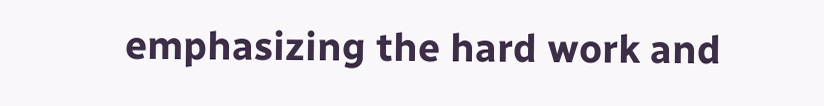emphasizing the hard work and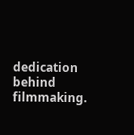dedication behind filmmaking.